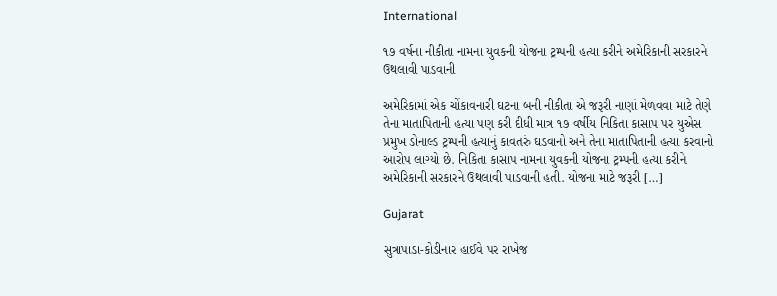International

૧૭ વર્ષના નીકીતા નામના યુવકની યોજના ટ્રમ્પની હત્યા કરીને અમેરિકાની સરકારને ઉથલાવી પાડવાની

અમેરિકામાં એક ચોંકાવનારી ઘટના બની નીકીતા એ જરૂરી નાણાં મેળવવા માટે તેણે તેના માતાપિતાની હત્યા પણ કરી દીધી માત્ર ૧૭ વર્ષીય નિકિતા કાસાપ પર યુએસ પ્રમુખ ડોનાલ્ડ ટ્રમ્પની હત્યાનું કાવતરું ઘડવાનો અને તેના માતાપિતાની હત્યા કરવાનો આરોપ લાગ્યો છે. નિકિતા કાસાપ નામના યુવકની યોજના ટ્રમ્પની હત્યા કરીને અમેરિકાની સરકારને ઉથલાવી પાડવાની હતી. યોજના માટે જરૂરી […]

Gujarat

સુત્રાપાડા-કોડીનાર હાઈવે પર રાખેજ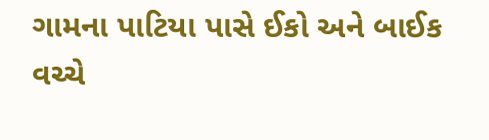ગામના પાટિયા પાસે ઈકો અને બાઈક વચ્ચે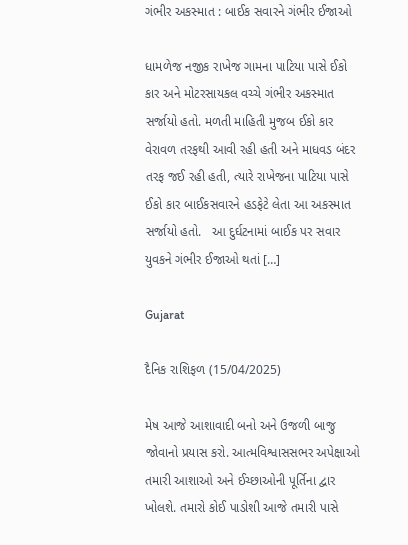ગંભીર અકસ્માત : બાઈક સવારને ગંભીર ઈજાઓ

ધામળેજ નજીક રાખેજ ગામના પાટિયા પાસે ઈકો કાર અને મોટરસાયકલ વચ્ચે ગંભીર અકસ્માત સર્જાયો હતો. મળતી માહિતી મુજબ ઈકો કાર વેરાવળ તરફથી આવી રહી હતી અને માધવડ બંદર તરફ જઈ રહી હતી, ત્યારે રાખેજના પાટિયા પાસે ઈકો કાર બાઈકસવારને હડફેટે લેતા આ અકસ્માત સર્જાયો હતો.   આ દુર્ઘટનામાં બાઈક પર સવાર યુવકને ગંભીર ઈજાઓ થતાં […]

Gujarat

દૈનિક રાશિફળ (15/04/2025)

મેષ આજે આશાવાદી બનો અને ઉજળી બાજુ જોવાનો પ્રયાસ કરો. આત્મવિશ્વાસસભર અપેક્ષાઓ તમારી આશાઓ અને ઈચ્છાઓની પૂર્તિના દ્વાર ખોલશે. તમારો કોઈ પાડોશી આજે તમારી પાસે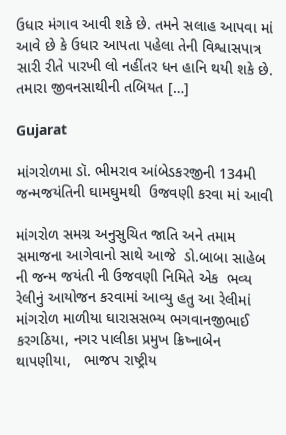ઉધાર મંગાવ આવી શકે છે. તમને સલાહ આપવા માં આવે છે કે ઉધાર આપતા પહેલા તેની વિશ્વાસપાત્ર સારી રીતે પારખી લો નહીંતર ધન હાનિ થયી શકે છે. તમારા જીવનસાથીની તબિયત […]

Gujarat

માંગરોળમા ડૉ. ભીમરાવ આંબેડકરજીની 134મી જન્મજયંતિની ઘામઘુમથી  ઉજવણી કરવા માં આવી

માંગરોળ સમગ્ર અનુસુચિત જાતિ અને તમામ સમાજના આગેવાનો સાથે આજે  ડો.બાબા સાહેબ ની જન્મ જયંતી ની ઉજવણી નિમિતે એક  ભવ્ય રેલીનું આયોજન કરવામાં આવ્યુ હતુ આ રેલીમાં માંગરોળ માળીયા ઘારાસસભ્ય ભગવાનજીભાઈ કરગઠિયા, નગર પાલીકા પ્રમુખ ક્રિષ્નાબેન થાપણીયા,   ભાજપ રાષ્ટ્રીય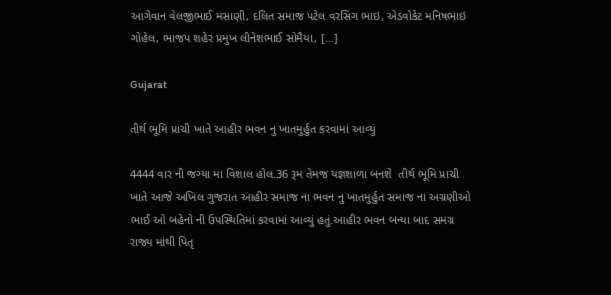આગેવાન વેલજીભાઈ મસાણી, દલિત સમાજ પટેલ વરસિંગ ભાઇ, એડવોકેટ મનિષભાઇ ગોહેલ, ભાજપ શહેર પ્રમુખ લીનેશભાઈ સોમૈયા, […]

Gujarat

તીર્થ ભૂમિ પ્રાચી ખાતે આહીર ભવન નુ ખાતમુર્હુત કરવામાં આવ્યું

4444 વાર ની જગ્યા મા વિશાલ હોલ.36 રૂમ તેમજ યજ્ઞશાળા બનશે  તીર્થ ભૂમિ પ્રાચી ખાતે આજે અખિલ ગુજરાત આહીર સમાજ ના ભવન નુ ખાતમુર્હુત સમાજ ના અગ્રણીઓ ભાઈ ઓ બહેનો ની ઉપસ્થિતિમાં કરવામાં આવ્યું હતું.આહીર ભવન બન્યા બાદ સમગ્ર રાજ્ય માંથી પિતૃ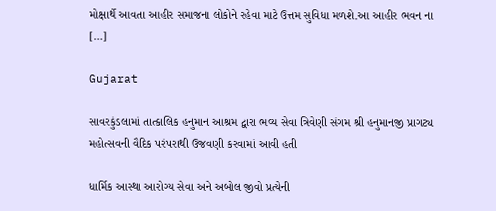મોક્ષાર્થે આવતા આહીર સમાજના લોકોને રહેવા માટે ઉત્તમ સુવિધા મળશે.આ આહીર ભવન ના […]

Gujarat

સાવરકુંડલામાં તાત્કાલિક હનુમાન આશ્રમ દ્વારા ભવ્ય સેવા ત્રિવેણી સંગમ શ્રી હનુમાનજી પ્રાગટ્ય મહોત્સવની વૈદિક પરંપરાથી ઉજવણી કરવામાં આવી હતી

ધાર્મિક આસ્થા આરોગ્ય સેવા અને અબોલ જીવો પ્રત્યેની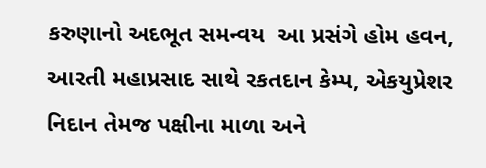કરુણાનો અદભૂત સમન્વય  આ પ્રસંગે હોમ હવન, આરતી મહાપ્રસાદ સાથે રકતદાન કેમ્પ, એકયુપ્રેશર નિદાન તેમજ પક્ષીના માળા અને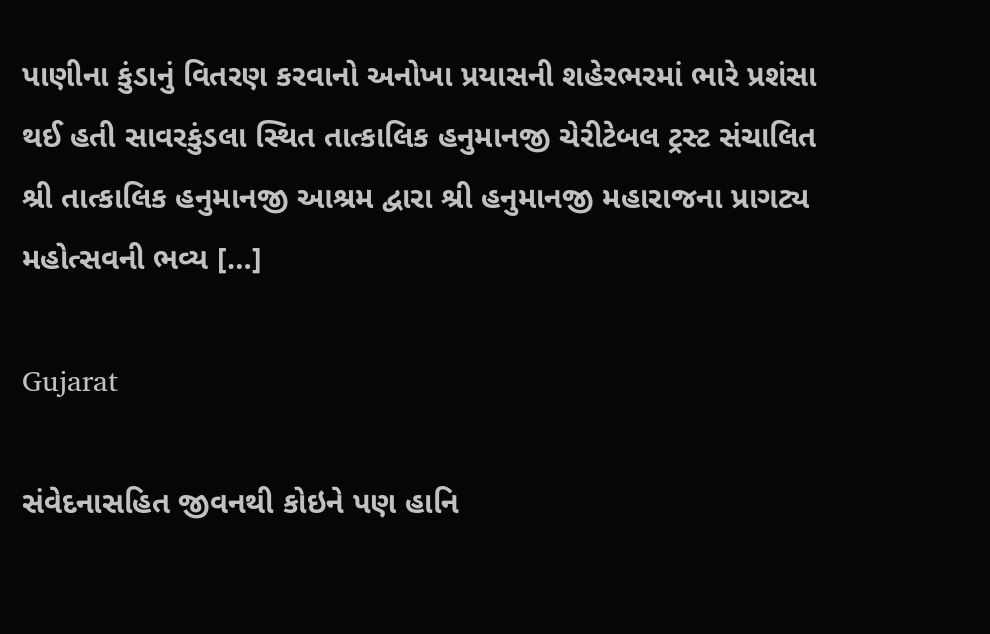પાણીના કુંડાનું વિતરણ કરવાનો અનોખા પ્રયાસની શહેરભરમાં ભારે પ્રશંસા થઈ હતી સાવરકુંડલા સ્થિત તાત્કાલિક હનુમાનજી ચેરીટેબલ ટ્રસ્ટ સંચાલિત શ્રી તાત્કાલિક હનુમાનજી આશ્રમ દ્વારા શ્રી હનુમાનજી મહારાજના પ્રાગટ્ય મહોત્સવની ભવ્ય […]

Gujarat

સંવેદનાસહિત જીવનથી કોઇને પણ હાનિ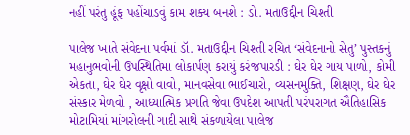નહીં પરંતુ હૂંફ પહોંચાડવું કામ શક્ય બનશે : ડો. મતાઉદ્દીન ચિશ્તી

પાલેજ ખાતે સંવેદના પર્વમાં ડૉ. મતાઉદ્દીન ચિશ્તી રચિત ‘સંવેદનાનો સેતુ’ પુસ્તકનું મહાનુભવોની ઉપસ્થિતિમા લોકાર્પણ કરાયું કરંજપારડી : ઘેર ઘેર ગાય પાળો, કોમી એકતા, ઘેર ઘેર વૃક્ષો વાવો, માનવસેવા ભાઈચારો, વ્યસનમુક્તિ, શિક્ષણ, ઘેર ઘેર સંસ્કાર મેળવો , આધ્યાત્મિક પ્રગતિ જેવા ઉપદેશ આપતી પરંપરાગત ઐતિહાસિક મોટામિયાં માંગરોલની ગાદી સાથે સંકળાયેલા પાલેજ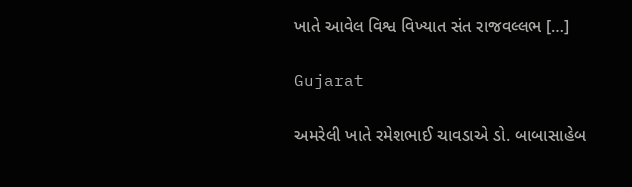ખાતે આવેલ વિશ્વ વિખ્યાત સંત રાજવલ્લભ […]

Gujarat

અમરેલી ખાતે રમેશભાઈ ચાવડાએ ડો. બાબાસાહેબ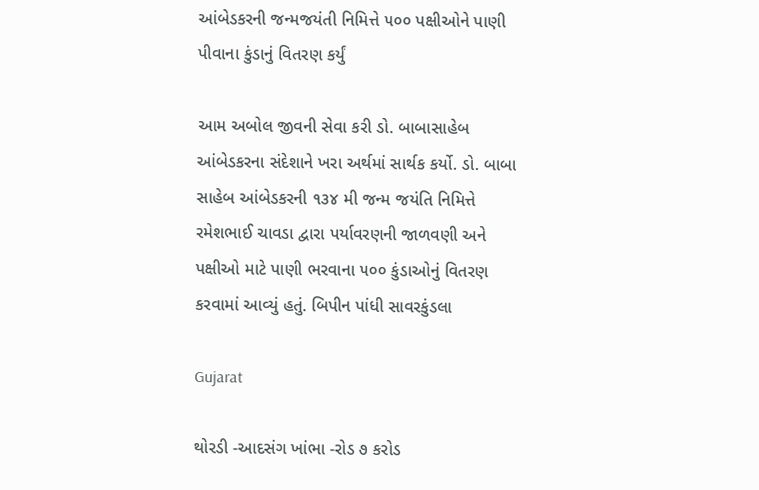આંબેડકરની જન્મજયંતી નિમિત્તે ૫૦૦ પક્ષીઓને પાણી પીવાના કુંડાનું વિતરણ કર્યું

આમ અબોલ જીવની સેવા કરી ડો. બાબાસાહેબ આંબેડકરના સંદેશાને ખરા અર્થમાં સાર્થક કર્યો. ડો. બાબા સાહેબ આંબેડકરની ૧૩૪ મી જન્મ જયંતિ નિમિત્તે  રમેશભાઈ ચાવડા દ્વારા પર્યાવરણની જાળવણી અને પક્ષીઓ માટે પાણી ભરવાના ૫૦૦ કુંડાઓનું વિતરણ કરવામાં આવ્યું હતું. બિપીન પાંધી સાવરકુંડલા

Gujarat

થોરડી -આદસંગ ખાંભા -રોડ ૭ કરોડ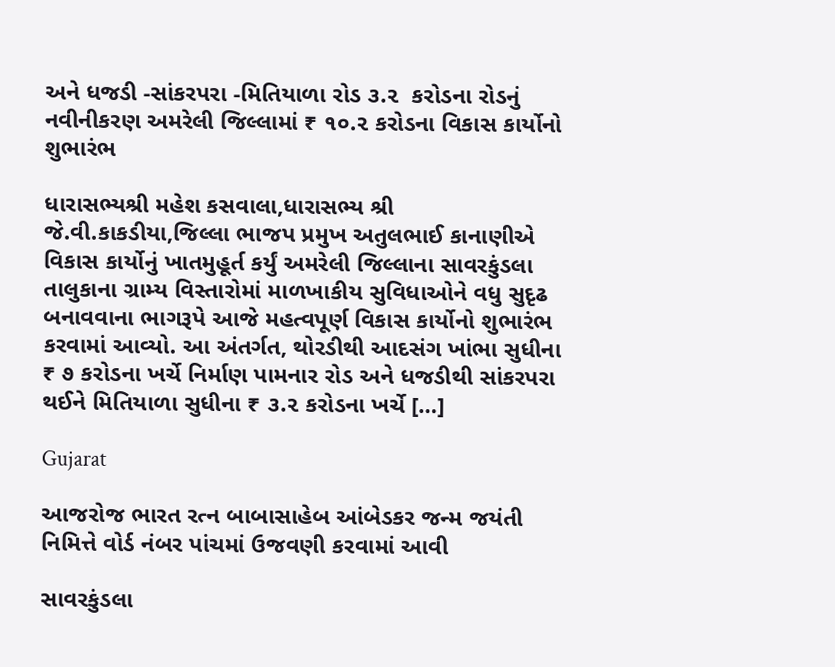અને ધજડી -સાંકરપરા -મિતિયાળા રોડ ૩.૨  કરોડના રોડનું નવીનીકરણ અમરેલી જિલ્લામાં ₹ ૧૦.૨ કરોડના વિકાસ કાર્યોનો શુભારંભ

ધારાસભ્યશ્રી મહેશ કસવાલા,ધારાસભ્ય શ્રી જે.વી.કાકડીયા,જિલ્લા ભાજપ પ્રમુખ અતુલભાઈ કાનાણીએ વિકાસ કાર્યોનું ખાતમુહૂર્ત કર્યું અમરેલી જિલ્લાના સાવરકુંડલા તાલુકાના ગ્રામ્ય વિસ્તારોમાં માળખાકીય સુવિધાઓને વધુ સુદૃઢ બનાવવાના ભાગરૂપે આજે મહત્વપૂર્ણ વિકાસ કાર્યોનો શુભારંભ  કરવામાં આવ્યો. આ અંતર્ગત, થોરડીથી આદસંગ ખાંભા સુધીના ₹ ૭ કરોડના ખર્ચે નિર્માણ પામનાર રોડ અને ધજડીથી સાંકરપરા થઈને મિતિયાળા સુધીના ₹ ૩.૨ કરોડના ખર્ચે […]

Gujarat

આજરોજ ભારત રત્ન બાબાસાહેબ આંબેડકર જન્મ જયંતી નિમિત્તે વોર્ડ નંબર પાંચમાં ઉજવણી કરવામાં આવી

સાવરકુંડલા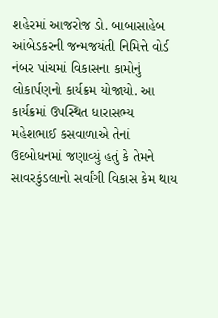શહેરમાં આજરોજ ડો. બાબાસાહેબ આંબેડકરની જન્મજયંતી નિમિત્તે વોર્ડ નંબર પાંચમાં વિકાસના કામોનું લોકાર્પણનો કાર્યક્રમ યોજાયો. આ કાર્યક્રમાં ઉપસ્થિત ધારાસભ્ય મહેશભાઈ કસવાળાએ તેનાં ઉદબોધનમાં જણાવ્યું હતું કે તેમને સાવરકુંડલાનો સર્વાંગી વિકાસ કેમ થાય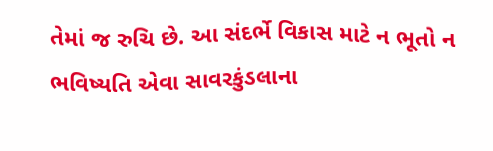તેમાં જ રુચિ છે. આ સંદર્ભે વિકાસ માટે ન ભૂતો ન ભવિષ્યતિ એવા સાવરકુંડલાના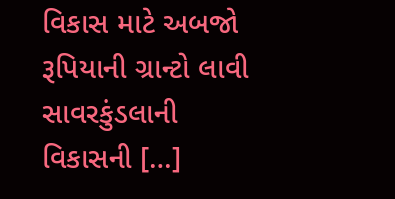વિકાસ માટે અબજો રૂપિયાની ગ્રાન્ટો લાવી સાવરકુંડલાની વિકાસની […]